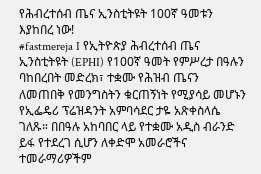የሕብረተሰብ ጤና ኢንስቲትዩት 100ኛ ዓመቱን እያከበረ ነው!
#fastmereja I የኢትዮጵያ ሕብረተሰብ ጤና ኢንስቲትዩት (EPHI) የ100ኛ ዓመት የምሥረታ በዓሉን ባከበረበት መድረክ፣ ተቋሙ የሕዝብ ጤናን ለመጠበቅ የመንግስትን ቁርጠኝነት የሚያሳይ መሆኑን የኢፌዴሪ ፕሬዝዳንት አምባሳደር ታዬ አጽቀስላሴ ገለጹ። በበዓሉ አከባበር ላይ የተቋሙ አዲስ ብራንድ ይፋ የተደረገ ሲሆን ለቀድሞ አመራሮችና ተመራማሪዎችም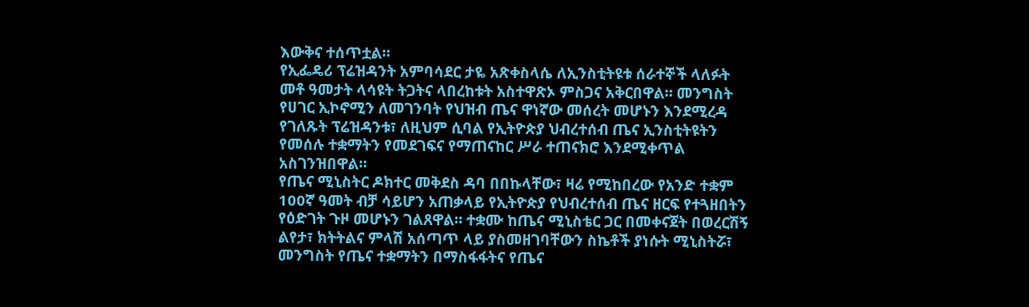እውቅና ተሰጥቷል።
የኢፌዴሪ ፕሬዝዳንት አምባሳደር ታዬ አጽቀስላሴ ለኢንስቲትዩቱ ሰራተኞች ላለፉት መቶ ዓመታት ላሳዩት ትጋትና ላበረከቱት አስተዋጽኦ ምስጋና አቅርበዋል። መንግስት የሀገር ኢኮኖሚን ለመገንባት የህዝብ ጤና ዋነኛው መሰረት መሆኑን እንደሚረዳ የገለጹት ፕሬዝዳንቱ፣ ለዚህም ሲባል የኢትዮጵያ ህብረተሰብ ጤና ኢንስቲትዩትን የመሰሉ ተቋማትን የመደገፍና የማጠናከር ሥራ ተጠናክሮ እንደሚቀጥል አስገንዝበዋል።
የጤና ሚኒስትር ዶክተር መቅደስ ዳባ በበኩላቸው፣ ዛሬ የሚከበረው የአንድ ተቋም 100ኛ ዓመት ብቻ ሳይሆን አጠቃላይ የኢትዮጵያ የህብረተሰብ ጤና ዘርፍ የተጓዘበትን የዕድገት ጉዞ መሆኑን ገልጸዋል። ተቋሙ ከጤና ሚኒስቴር ጋር በመቀናጀት በወረርሽኝ ልየታ፣ ክትትልና ምላሽ አሰጣጥ ላይ ያስመዘገባቸውን ስኬቶች ያነሱት ሚኒስትሯ፣ መንግስት የጤና ተቋማትን በማስፋፋትና የጤና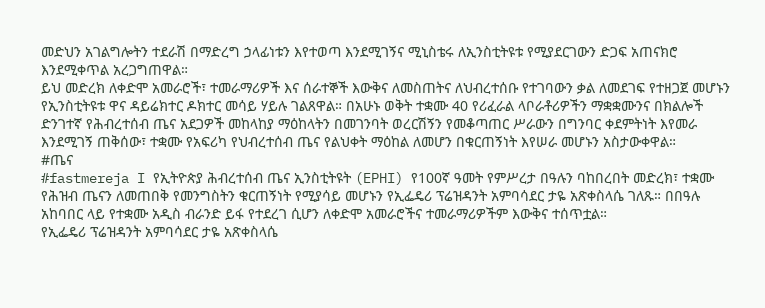መድህን አገልግሎትን ተደራሽ በማድረግ ኃላፊነቱን እየተወጣ እንደሚገኝና ሚኒስቴሩ ለኢንስቲትዩቱ የሚያደርገውን ድጋፍ አጠናክሮ እንደሚቀጥል አረጋግጠዋል።
ይህ መድረክ ለቀድሞ አመራሮች፣ ተመራማሪዎች እና ሰራተኞች እውቅና ለመስጠትና ለህብረተሰቡ የተገባውን ቃል ለመደገፍ የተዘጋጀ መሆኑን የኢንስቲትዩቱ ዋና ዳይሬክተር ዶክተር መሳይ ሃይሉ ገልጸዋል። በአሁኑ ወቅት ተቋሙ 40 የሪፈራል ላቦራቶሪዎችን ማቋቋሙንና በክልሎች ድንገተኛ የሕብረተሰብ ጤና አደጋዎች መከላከያ ማዕከላትን በመገንባት ወረርሽኝን የመቆጣጠር ሥራውን በግንባር ቀደምትነት እየመራ እንደሚገኝ ጠቅሰው፣ ተቋሙ የአፍሪካ የህብረተሰብ ጤና የልህቀት ማዕከል ለመሆን በቁርጠኝነት እየሠራ መሆኑን አስታውቀዋል።
#ጤና
#fastmereja I የኢትዮጵያ ሕብረተሰብ ጤና ኢንስቲትዩት (EPHI) የ100ኛ ዓመት የምሥረታ በዓሉን ባከበረበት መድረክ፣ ተቋሙ የሕዝብ ጤናን ለመጠበቅ የመንግስትን ቁርጠኝነት የሚያሳይ መሆኑን የኢፌዴሪ ፕሬዝዳንት አምባሳደር ታዬ አጽቀስላሴ ገለጹ። በበዓሉ አከባበር ላይ የተቋሙ አዲስ ብራንድ ይፋ የተደረገ ሲሆን ለቀድሞ አመራሮችና ተመራማሪዎችም እውቅና ተሰጥቷል።
የኢፌዴሪ ፕሬዝዳንት አምባሳደር ታዬ አጽቀስላሴ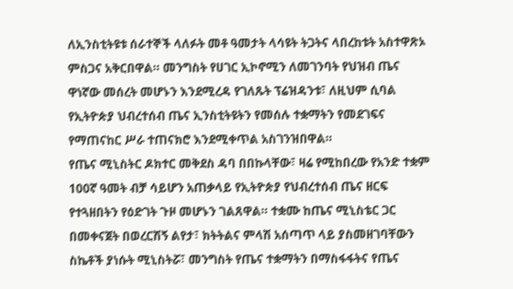ለኢንስቲትዩቱ ሰራተኞች ላለፉት መቶ ዓመታት ላሳዩት ትጋትና ላበረከቱት አስተዋጽኦ ምስጋና አቅርበዋል። መንግስት የሀገር ኢኮኖሚን ለመገንባት የህዝብ ጤና ዋነኛው መሰረት መሆኑን እንደሚረዳ የገለጹት ፕሬዝዳንቱ፣ ለዚህም ሲባል የኢትዮጵያ ህብረተሰብ ጤና ኢንስቲትዩትን የመሰሉ ተቋማትን የመደገፍና የማጠናከር ሥራ ተጠናክሮ እንደሚቀጥል አስገንዝበዋል።
የጤና ሚኒስትር ዶክተር መቅደስ ዳባ በበኩላቸው፣ ዛሬ የሚከበረው የአንድ ተቋም 100ኛ ዓመት ብቻ ሳይሆን አጠቃላይ የኢትዮጵያ የህብረተሰብ ጤና ዘርፍ የተጓዘበትን የዕድገት ጉዞ መሆኑን ገልጸዋል። ተቋሙ ከጤና ሚኒስቴር ጋር በመቀናጀት በወረርሽኝ ልየታ፣ ክትትልና ምላሽ አሰጣጥ ላይ ያስመዘገባቸውን ስኬቶች ያነሱት ሚኒስትሯ፣ መንግስት የጤና ተቋማትን በማስፋፋትና የጤና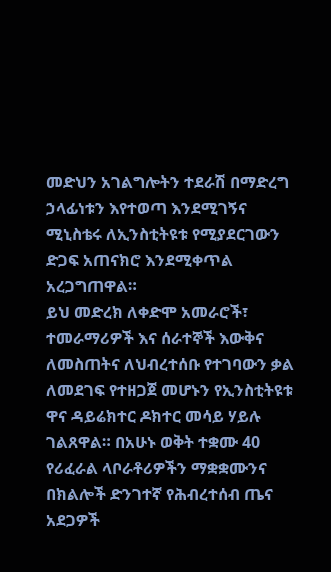መድህን አገልግሎትን ተደራሽ በማድረግ ኃላፊነቱን እየተወጣ እንደሚገኝና ሚኒስቴሩ ለኢንስቲትዩቱ የሚያደርገውን ድጋፍ አጠናክሮ እንደሚቀጥል አረጋግጠዋል።
ይህ መድረክ ለቀድሞ አመራሮች፣ ተመራማሪዎች እና ሰራተኞች እውቅና ለመስጠትና ለህብረተሰቡ የተገባውን ቃል ለመደገፍ የተዘጋጀ መሆኑን የኢንስቲትዩቱ ዋና ዳይሬክተር ዶክተር መሳይ ሃይሉ ገልጸዋል። በአሁኑ ወቅት ተቋሙ 40 የሪፈራል ላቦራቶሪዎችን ማቋቋሙንና በክልሎች ድንገተኛ የሕብረተሰብ ጤና አደጋዎች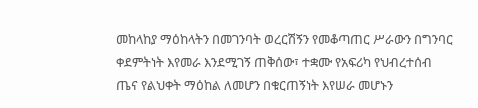መከላከያ ማዕከላትን በመገንባት ወረርሽኝን የመቆጣጠር ሥራውን በግንባር ቀደምትነት እየመራ እንደሚገኝ ጠቅሰው፣ ተቋሙ የአፍሪካ የህብረተሰብ ጤና የልህቀት ማዕከል ለመሆን በቁርጠኝነት እየሠራ መሆኑን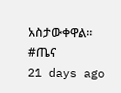አስታውቀዋል።
#ጤና
21 days ago